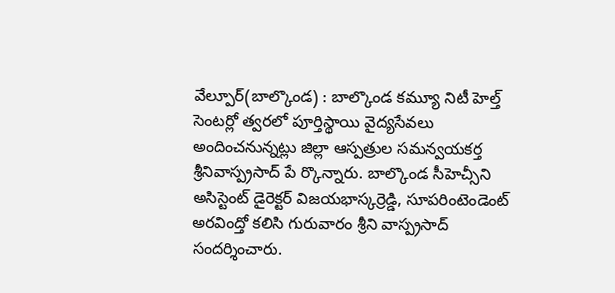వేల్పూర్(బాల్కొండ) : బాల్కొండ కమ్యూ నిటీ హెల్త్ సెంటర్లో త్వరలో పూర్తిస్థాయి వైద్యసేవలు అందించనున్నట్లు జిల్లా ఆస్పత్రుల సమన్వయకర్త శ్రీనివాస్ప్రసాద్ పే ర్కొన్నారు. బాల్కొండ సీహెచ్సీని అసిస్టెంట్ డైరెక్టర్ విజయభాస్కర్రెడ్డి, సూపరింటెండెంట్ అరవింద్తో కలిసి గురువారం శ్రీని వాస్ప్రసాద్ సందర్శించారు.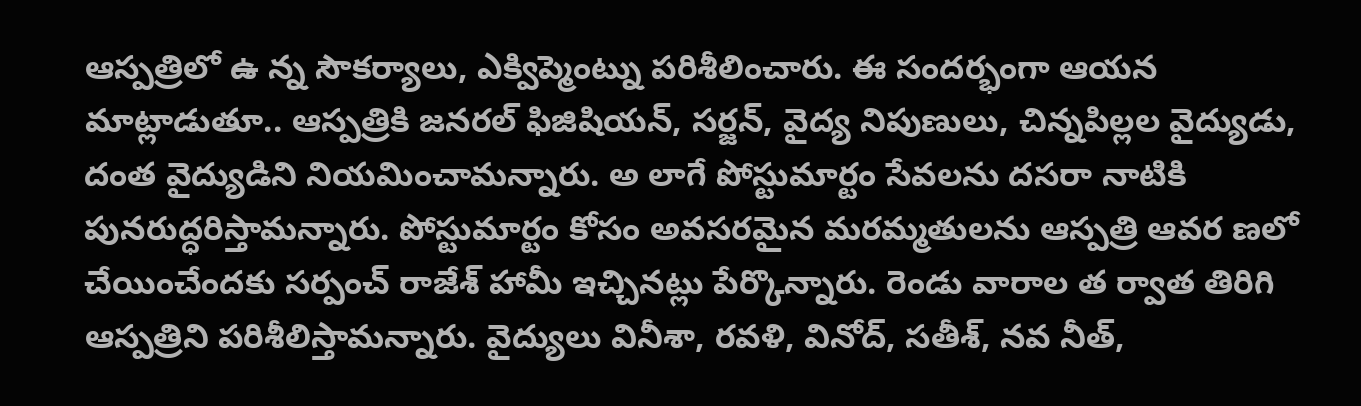ఆస్పత్రిలో ఉ న్న సౌకర్యాలు, ఎక్విప్మెంట్ను పరిశీలించారు. ఈ సందర్భంగా ఆయన మాట్లాడుతూ.. ఆస్పత్రికి జనరల్ ఫిజిషియన్, సర్జన్, వైద్య నిపుణులు, చిన్నపిల్లల వైద్యుడు, దంత వైద్యుడిని నియమించామన్నారు. అ లాగే పోస్టుమార్టం సేవలను దసరా నాటికి పునరుద్ధరిస్తామన్నారు. పోస్టుమార్టం కోసం అవసరమైన మరమ్మతులను ఆస్పత్రి ఆవర ణలో చేయించేందకు సర్పంచ్ రాజేశ్ హామీ ఇచ్చినట్లు పేర్కొన్నారు. రెండు వారాల త ర్వాత తిరిగి ఆస్పత్రిని పరిశీలిస్తామన్నారు. వైద్యులు వినీశా, రవళి, వినోద్, సతీశ్, నవ నీత్,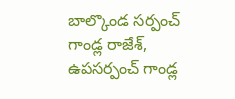బాల్కొండ సర్పంచ్ గాండ్ల రాజేశ్, ఉపసర్పంచ్ గాండ్ల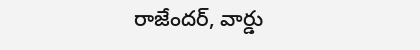రాజేందర్, వార్డు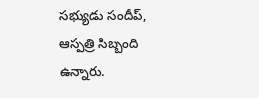సభ్యుడు సందీప్, ఆస్పత్రి సిబ్బంది ఉన్నారు.